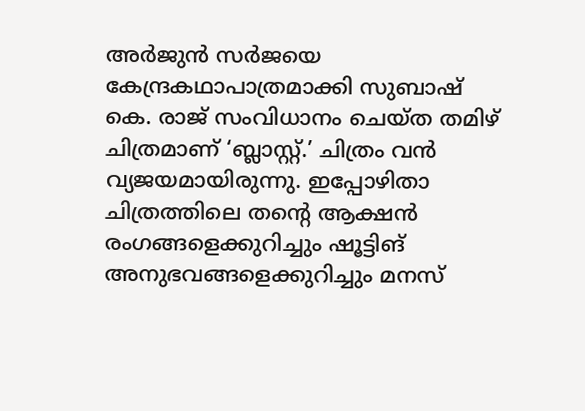അർജുൻ സർജയെ കേന്ദ്രകഥാപാത്രമാക്കി സുബാഷ് കെ. രാജ് സംവിധാനം ചെയ്ത തമിഴ് ചിത്രമാണ് ‘ബ്ലാസ്റ്റ്.’ ചിത്രം വൻ വ്യജയമായിരുന്നു. ഇപ്പോഴിതാ ചിത്രത്തിലെ തൻ്റെ ആക്ഷൻ രംഗങ്ങളെക്കുറിച്ചും ഷൂട്ടിങ് അനുഭവങ്ങളെക്കുറിച്ചും മനസ്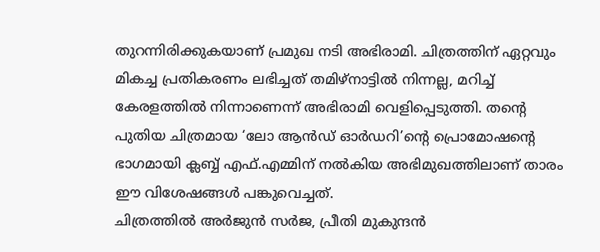തുറന്നിരിക്കുകയാണ് പ്രമുഖ നടി അഭിരാമി. ചിത്രത്തിന് ഏറ്റവും മികച്ച പ്രതികരണം ലഭിച്ചത് തമിഴ്നാട്ടിൽ നിന്നല്ല, മറിച്ച് കേരളത്തിൽ നിന്നാണെന്ന് അഭിരാമി വെളിപ്പെടുത്തി. തൻ്റെ പുതിയ ചിത്രമായ ‘ലോ ആൻഡ് ഓർഡറി’ന്റെ പ്രൊമോഷന്റെ ഭാഗമായി ക്ലബ്ബ് എഫ്.എമ്മിന് നൽകിയ അഭിമുഖത്തിലാണ് താരം ഈ വിശേഷങ്ങൾ പങ്കുവെച്ചത്.
ചിത്രത്തിൽ അർജുൻ സർജ, പ്രീതി മുകുന്ദൻ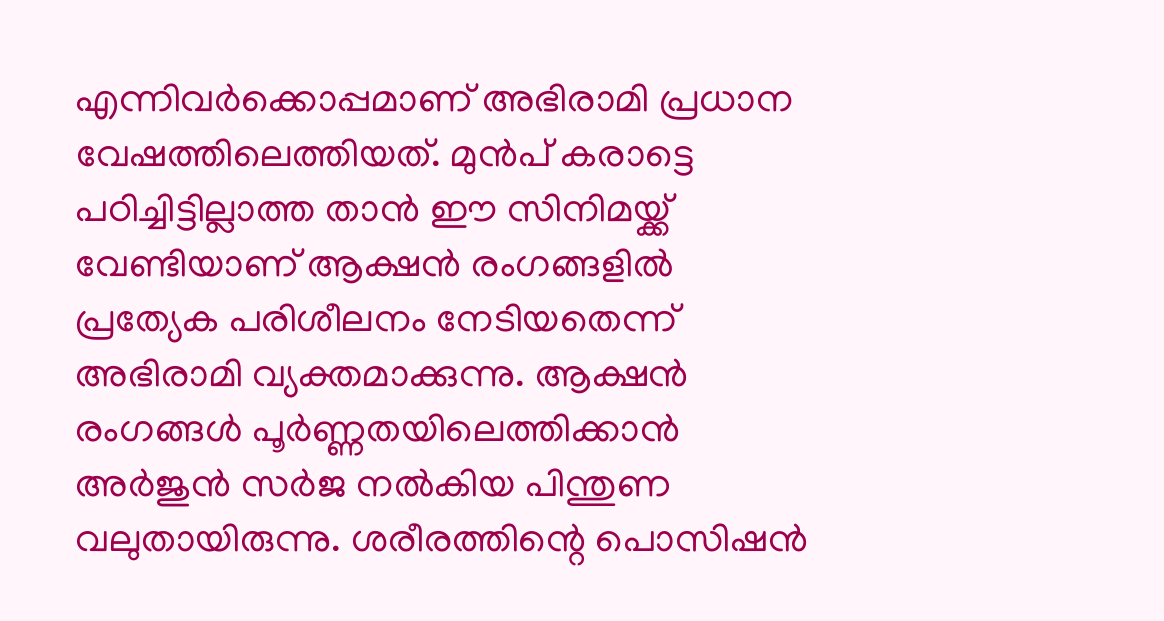എന്നിവർക്കൊപ്പമാണ് അഭിരാമി പ്രധാന വേഷത്തിലെത്തിയത്. മുൻപ് കരാട്ടെ പഠിച്ചിട്ടില്ലാത്ത താൻ ഈ സിനിമയ്ക്ക് വേണ്ടിയാണ് ആക്ഷൻ രംഗങ്ങളിൽ പ്രത്യേക പരിശീലനം നേടിയതെന്ന് അഭിരാമി വ്യക്തമാക്കുന്നു. ആക്ഷൻ രംഗങ്ങൾ പൂർണ്ണതയിലെത്തിക്കാൻ അർജുൻ സർജ നൽകിയ പിന്തുണ വലുതായിരുന്നു. ശരീരത്തിന്റെ പൊസിഷൻ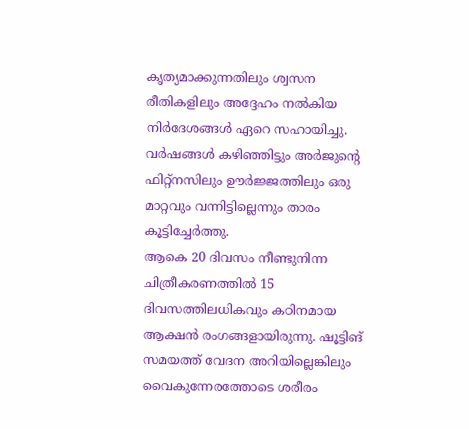കൃത്യമാക്കുന്നതിലും ശ്വസന രീതികളിലും അദ്ദേഹം നൽകിയ നിർദേശങ്ങൾ ഏറെ സഹായിച്ചു. വർഷങ്ങൾ കഴിഞ്ഞിട്ടും അർജുന്റെ ഫിറ്റ്നസിലും ഊർജ്ജത്തിലും ഒരു മാറ്റവും വന്നിട്ടില്ലെന്നും താരം കൂട്ടിച്ചേർത്തു.
ആകെ 20 ദിവസം നീണ്ടുനിന്ന ചിത്രീകരണത്തിൽ 15 ദിവസത്തിലധികവും കഠിനമായ ആക്ഷൻ രംഗങ്ങളായിരുന്നു. ഷൂട്ടിങ് സമയത്ത് വേദന അറിയില്ലെങ്കിലും വൈകുന്നേരത്തോടെ ശരീരം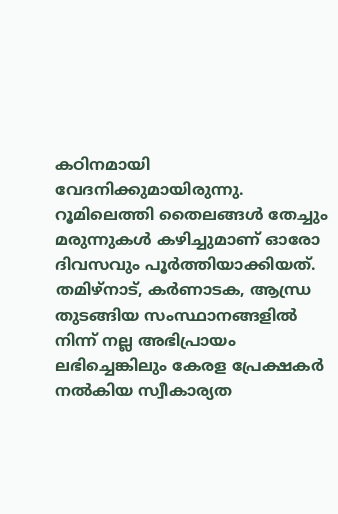കഠിനമായി വേദനിക്കുമായിരുന്നു. റൂമിലെത്തി തൈലങ്ങൾ തേച്ചും മരുന്നുകൾ കഴിച്ചുമാണ് ഓരോ ദിവസവും പൂർത്തിയാക്കിയത്. തമിഴ്നാട്, കർണാടക, ആന്ധ്ര തുടങ്ങിയ സംസ്ഥാനങ്ങളിൽ നിന്ന് നല്ല അഭിപ്രായം ലഭിച്ചെങ്കിലും കേരള പ്രേക്ഷകർ നൽകിയ സ്വീകാര്യത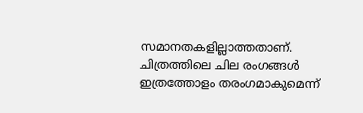സമാനതകളില്ലാത്തതാണ്. ചിത്രത്തിലെ ചില രംഗങ്ങൾ ഇത്രത്തോളം തരംഗമാകുമെന്ന്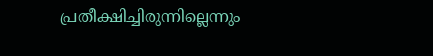പ്രതീക്ഷിച്ചിരുന്നില്ലെന്നും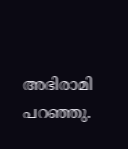അഭിരാമി പറഞ്ഞു.